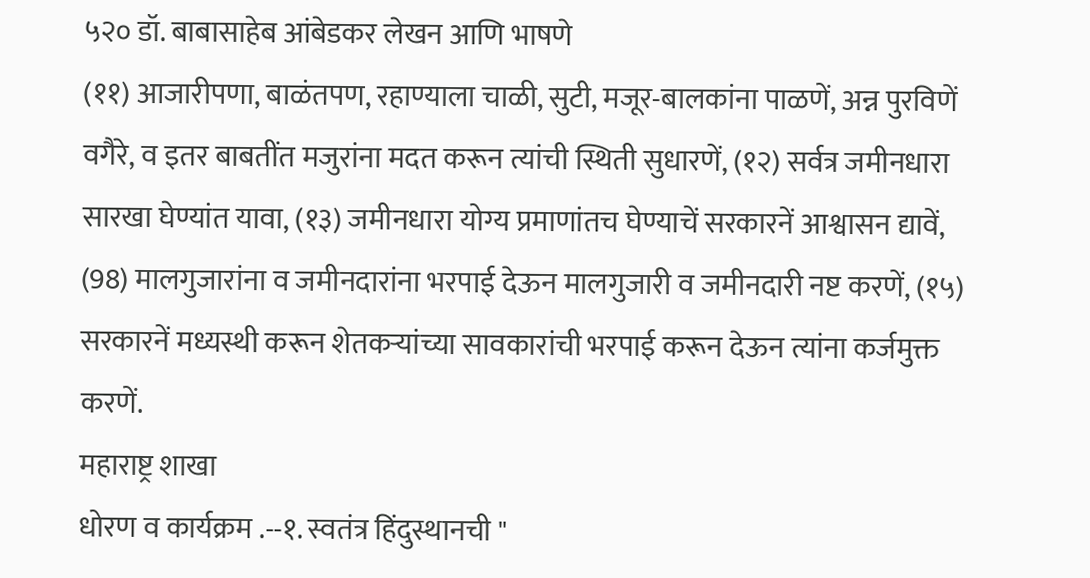५२० डॉ. बाबासाहेब आंबेडकर लेखन आणि भाषणे
(११) आजारीपणा, बाळंतपण, रहाण्याला चाळी, सुटी, मजूर-बालकांना पाळणें, अन्न पुरविणें वगैरे, व इतर बाबतींत मजुरांना मदत करून त्यांची स्थिती सुधारणें, (१२) सर्वत्र जमीनधारा सारखा घेण्यांत यावा, (१३) जमीनधारा योग्य प्रमाणांतच घेण्याचें सरकारनें आश्वासन द्यावें, (98) मालगुजारांना व जमीनदारांना भरपाई देऊन मालगुजारी व जमीनदारी नष्ट करणें, (१५) सरकारनें मध्यस्थी करून शेतकऱ्यांच्या सावकारांची भरपाई करून देऊन त्यांना कर्जमुक्त करणें.
महाराष्ट्र शाखा
धोरण व कार्यक्रम .--१. स्वतंत्र हिंदुस्थानची "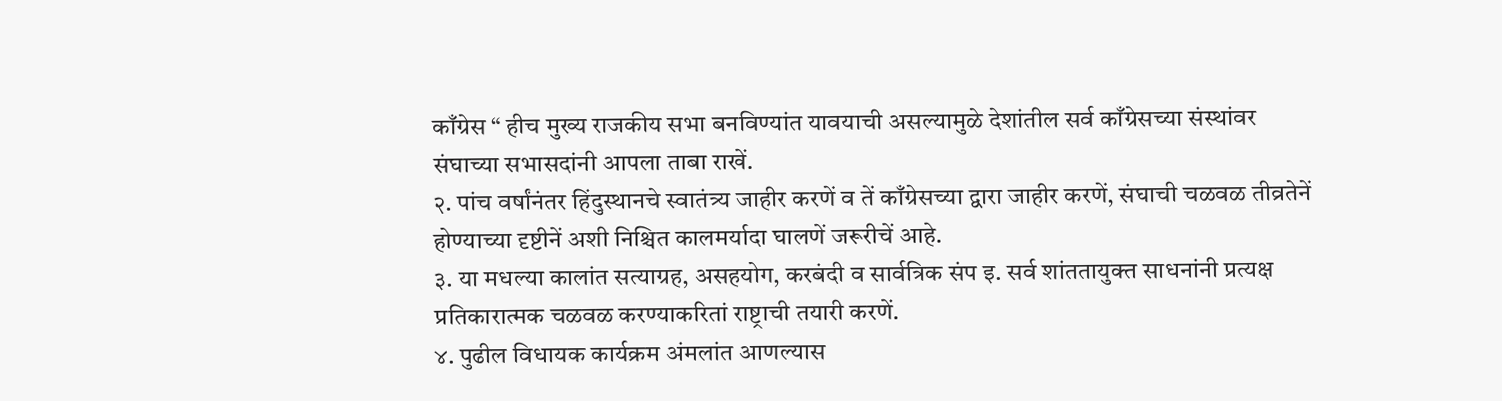काँग्रेस “ हीच मुख्य राजकीय सभा बनविण्यांत यावयाची असल्यामुळे देशांतील सर्व काँग्रेसच्या संस्थांवर संघाच्या सभासदांनी आपला ताबा राखें.
२. पांच वर्षांनंतर हिंदुस्थानचे स्वातंत्र्य जाहीर करणें व तें काँग्रेसच्या द्वारा जाहीर करणें, संघाची चळवळ तीव्रतेनें होण्याच्या दृष्टीनें अशी निश्चित कालमर्यादा घालणें जरूरीचें आहे.
३. या मधल्या कालांत सत्याग्रह, असहयोग, करबंदी व सार्वत्रिक संप इ. सर्व शांततायुक्त साधनांनी प्रत्यक्ष प्रतिकारात्मक चळवळ करण्याकरितां राष्ट्राची तयारी करणें.
४. पुढील विधायक कार्यक्रम अंमलांत आणल्यास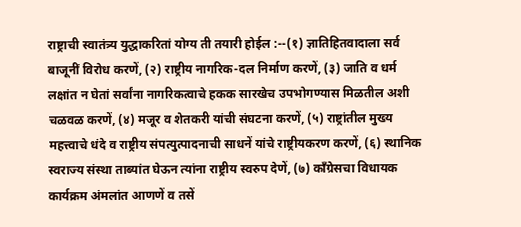राष्ट्राची स्वातंत्र्य युद्धाकरितां योग्य ती तयारी होईल :--(१) ज्ञातिहितवादाला सर्व बाजूनीं विरोध करणें, (२) राष्ट्रीय नागरिक-दल निर्माण करणें, (३) जाति व धर्म लक्षांत न घेतां सर्वांना नागरिकत्वाचे हकक सारखेच उपभोगण्यास मिळतील अशी चळवळ करणें, (४) मजूर व शेतकरी यांची संघटना करणें, (५) राष्ट्रांतील मुख्य महत्त्वाचे धंदे व राष्ट्रीय संपत्युत्पादनाची साधनें यांचे राष्ट्रीयकरण करणें, (६) स्थानिक स्वराज्य संस्था ताब्यांत घेऊन त्यांना राष्ट्रीय स्वरुप देणें, (७) काँग्रेसचा विधायक कार्यक्रम अंमलांत आणणें व तसें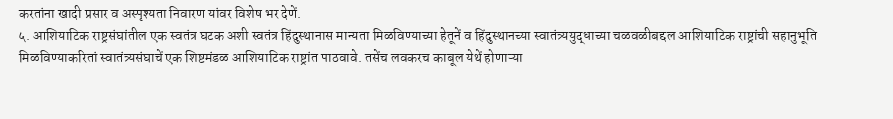करतांना खादी प्रसार व अस्पृश्यता निवारण यांवर विशेष भर देणें.
५. आशियाटिक राष्ट्रसंघांतील एक स्वतंत्र घटक अशी स्वतंत्र हिंदुस्थानास मान्यता मिळविण्याच्या हेतूनें व हिंदुस्थानच्या स्वातंत्र्ययुद्धाच्या चळवळीबद्दल आशियाटिक राष्ट्रांची सहानुभूति मिळविण्याकरितां स्वातंत्र्यसंघाचें एक शिष्टमंडळ आशियाटिक राष्ट्रांत पाठवावे. तसेंच लवकरच काबूल येथें होणाऱ्या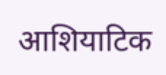आशियाटिक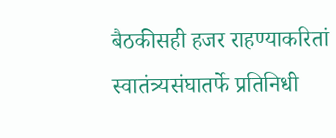बैठकीसही हजर राहण्याकरितां स्वातंत्र्यसंघातर्फे प्रतिनिधी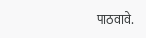पाठवावे.